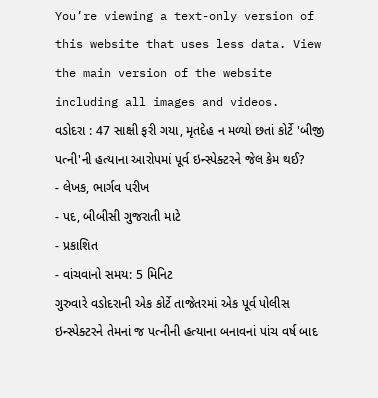You’re viewing a text-only version of this website that uses less data. View the main version of the website including all images and videos.
વડોદરા : 47 સાક્ષી ફરી ગયા, મૃતદેહ ન મળ્યો છતાં કોર્ટે 'બીજી પત્ની'ની હત્યાના આરોપમાં પૂર્વ ઇન્સ્પેક્ટરને જેલ કેમ થઈ?
- લેખક, ભાર્ગવ પરીખ
- પદ, બીબીસી ગુજરાતી માટે
- પ્રકાશિત
- વાંચવાનો સમય: 5 મિનિટ
ગુરુવારે વડોદરાની એક કોર્ટે તાજેતરમાં એક પૂર્વ પોલીસ ઇન્સ્પેક્ટરને તેમનાં જ પત્નીની હત્યાના બનાવનાં પાંચ વર્ષ બાદ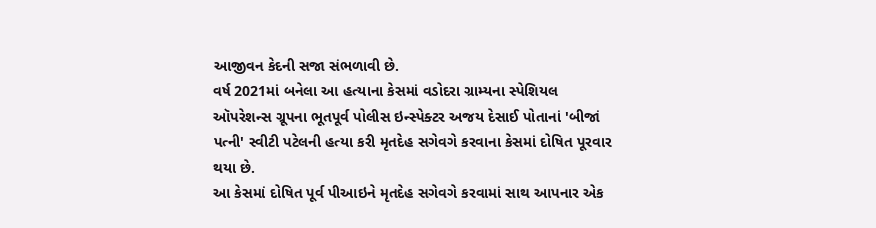આજીવન કેદની સજા સંભળાવી છે.
વર્ષ 2021માં બનેલા આ હત્યાના કેસમાં વડોદરા ગ્રામ્યના સ્પેશિયલ ઑપરેશન્સ ગ્રૂપના ભૂતપૂર્વ પોલીસ ઇન્સ્પેક્ટર અજય દેસાઈ પોતાનાં 'બીજાં પત્ની' સ્વીટી પટેલની હત્યા કરી મૃતદેહ સગેવગે કરવાના કેસમાં દોષિત પૂરવાર થયા છે.
આ કેસમાં દોષિત પૂર્વ પીઆઇને મૃતદેહ સગેવગે કરવામાં સાથ આપનાર એક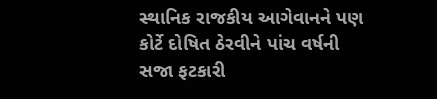સ્થાનિક રાજકીય આગેવાનને પણ કોર્ટે દોષિત ઠેરવીને પાંચ વર્ષની સજા ફટકારી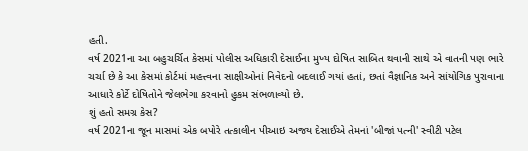હતી.
વર્ષ 2021ના આ બહુચર્ચિત કેસમાં પોલીસ અધિકારી દેસાઈના મુખ્ય દોષિત સાબિત થવાની સાથે એ વાતની પણ ભારે ચર્ચા છે કે આ કેસમાં કોર્ટમાં મહત્ત્વના સાક્ષીઓનાં નિવેદનો બદલાઈ ગયાં હતાં, છતાં વૈજ્ઞાનિક અને સાંયોગિક પુરાવાના આધારે કોર્ટે દોષિતોને જેલભેગા કરવાનો હુકમ સંભળાવ્યો છે.
શું હતો સમગ્ર કેસ?
વર્ષ 2021ના જૂન માસમાં એક બપોરે તત્કાલીન પીઆઇ અજય દેસાઈએ તેમનાં 'બીજાં પત્ની' સ્વીટી પટેલ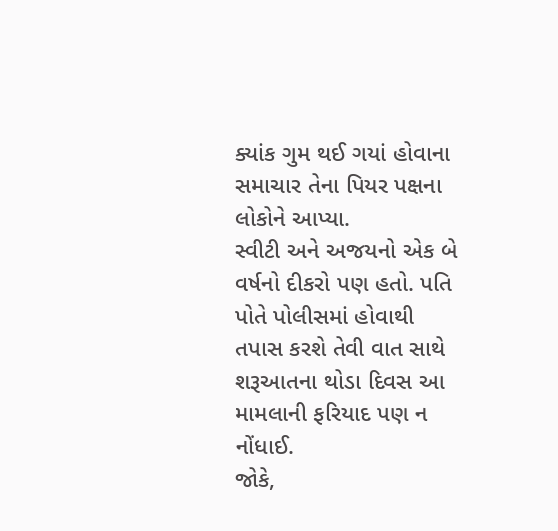ક્યાંક ગુમ થઈ ગયાં હોવાના સમાચાર તેના પિયર પક્ષના લોકોને આપ્યા.
સ્વીટી અને અજયનો એક બે વર્ષનો દીકરો પણ હતો. પતિ પોતે પોલીસમાં હોવાથી તપાસ કરશે તેવી વાત સાથે શરૂઆતના થોડા દિવસ આ મામલાની ફરિયાદ પણ ન નોંધાઈ.
જોકે,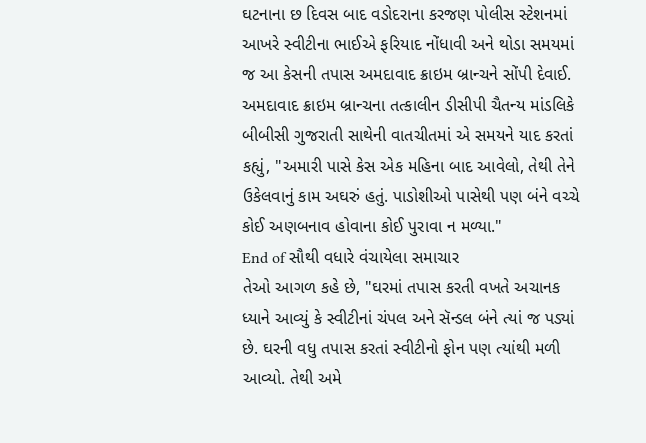ઘટનાના છ દિવસ બાદ વડોદરાના કરજણ પોલીસ સ્ટેશનમાં આખરે સ્વીટીના ભાઈએ ફરિયાદ નોંધાવી અને થોડા સમયમાં જ આ કેસની તપાસ અમદાવાદ ક્રાઇમ બ્રાન્ચને સોંપી દેવાઈ.
અમદાવાદ ક્રાઇમ બ્રાન્ચના તત્કાલીન ડીસીપી ચૈતન્ય માંડલિકે બીબીસી ગુજરાતી સાથેની વાતચીતમાં એ સમયને યાદ કરતાં કહ્યું, "અમારી પાસે કેસ એક મહિના બાદ આવેલો, તેથી તેને ઉકેલવાનું કામ અઘરું હતું. પાડોશીઓ પાસેથી પણ બંને વચ્ચે કોઈ અણબનાવ હોવાના કોઈ પુરાવા ન મળ્યા."
End of સૌથી વધારે વંચાયેલા સમાચાર
તેઓ આગળ કહે છે, "ઘરમાં તપાસ કરતી વખતે અચાનક ધ્યાને આવ્યું કે સ્વીટીનાં ચંપલ અને સૅન્ડલ બંને ત્યાં જ પડ્યાં છે. ઘરની વધુ તપાસ કરતાં સ્વીટીનો ફોન પણ ત્યાંથી મળી આવ્યો. તેથી અમે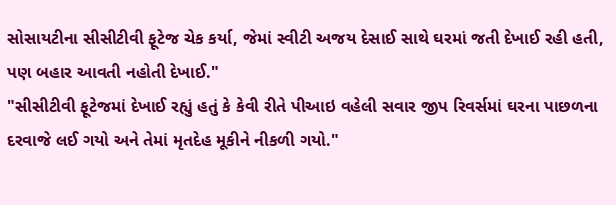સોસાયટીના સીસીટીવી ફૂટેજ ચેક કર્યા, જેમાં સ્વીટી અજય દેસાઈ સાથે ઘરમાં જતી દેખાઈ રહી હતી, પણ બહાર આવતી નહોતી દેખાઈ."
"સીસીટીવી ફૂટેજમાં દેખાઈ રહ્યું હતું કે કેવી રીતે પીઆઇ વહેલી સવાર જીપ રિવર્સમાં ઘરના પાછળના દરવાજે લઈ ગયો અને તેમાં મૃતદેહ મૂકીને નીકળી ગયો."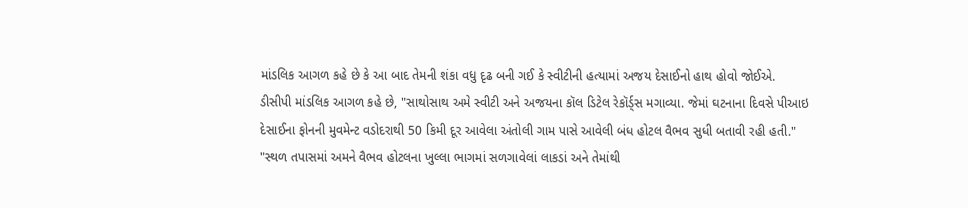માંડલિક આગળ કહે છે કે આ બાદ તેમની શંકા વધુ દૃઢ બની ગઈ કે સ્વીટીની હત્યામાં અજય દેસાઈનો હાથ હોવો જોઈએ.
ડીસીપી માંડલિક આગળ કહે છે, "સાથોસાથ અમે સ્વીટી અને અજયના કૉલ ડિટેલ રેકૉર્ડ્સ મગાવ્યા. જેમાં ઘટનાના દિવસે પીઆઇ દેસાઈના ફોનની મુવમેન્ટ વડોદરાથી 50 કિમી દૂર આવેલા અંતોલી ગામ પાસે આવેલી બંધ હોટલ વૈભવ સુધી બતાવી રહી હતી."
"સ્થળ તપાસમાં અમને વૈભવ હોટલના ખુલ્લા ભાગમાં સળગાવેલાં લાકડાં અને તેમાંથી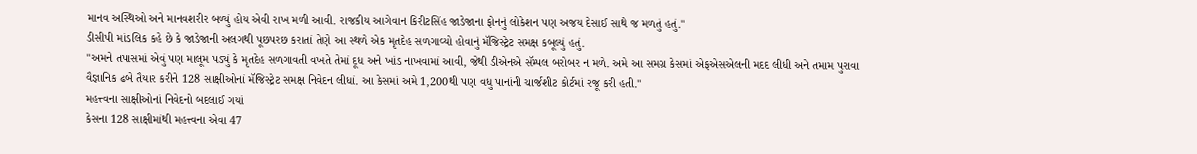માનવ અસ્થિઓ અને માનવશરીર બળ્યું હોય એવી રાખ મળી આવી. રાજકીય આગેવાન કિરીટસિંહ જાડેજાના ફોનનું લોકેશન પણ અજય દેસાઈ સાથે જ મળતું હતું."
ડીસીપી માંડલિક કહે છે કે જાડેજાની અલગથી પૂછપરછ કરાતાં તેણે આ સ્થળે એક મૃતદેહ સળગાવ્યો હોવાનું મૅજિસ્ટ્રેટ સમક્ષ કબૂલ્યું હતું.
"અમને તપાસમાં એવું પણ માલૂમ પડ્યું કે મૃતદેહ સળગાવતી વખતે તેમાં દૂધ અને ખાંડ નાખવામાં આવી, જેથી ડીએનએ સૅમ્પલ બરોબર ન મળે. અમે આ સમગ્ર કેસમાં એફએસએલની મદદ લીધી અને તમામ પુરાવા વૈજ્ઞાનિક ઢબે તૈયાર કરીને 128 સાક્ષીઓનાં મૅજિસ્ટ્રેટ સમક્ષ નિવેદન લીધાં. આ કેસમાં અમે 1,200થી પણ વધુ પાનાંની ચાર્જશીટ કોર્ટમાં રજૂ કરી હતી."
મહત્ત્વના સાક્ષીઓનાં નિવેદનો બદલાઈ ગયાં
કેસના 128 સાક્ષીમાંથી મહત્ત્વના એવા 47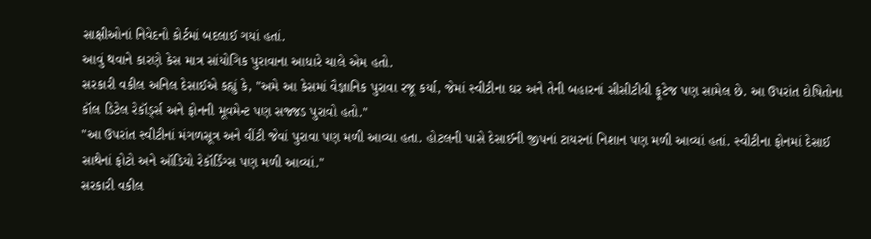સાક્ષીઓનાં નિવેદનો કોર્ટમાં બદલાઈ ગયાં હતાં.
આવું થવાને કારણે કેસ માત્ર સાંયોગિક પુરાવાના આધારે ચાલે એમ હતો.
સરકારી વકીલ અનિલ દેસાઈએ કહ્યું કે, "અમે આ કેસમાં વૈજ્ઞાનિક પુરાવા રજૂ કર્યા, જેમાં સ્વીટીના ઘર અને તેની બહારનાં સીસીટીવી ફૂટેજ પણ સામેલ છે. આ ઉપરાંત દોષિતોના કૉલ ડિટેલ રેકૉર્ડ્સ અને ફોનની મૂવમેન્ટ પણ સજ્જડ પુરાવો હતો."
"આ ઉપરાંત સ્વીટીનાં મંગળસૂત્ર અને વીંટી જેવાં પુરાવા પણ મળી આવ્યા હતા. હોટલની પાસે દેસાઈની જીપનાં ટાયરનાં નિશાન પણ મળી આવ્યાં હતાં. સ્વીટીના ફોનમાં દેસાઈ સાથેનાં ફોટો અને ઑડિયો રેકૉર્ડિંગ્સ પણ મળી આવ્યાં."
સરકારી વકીલ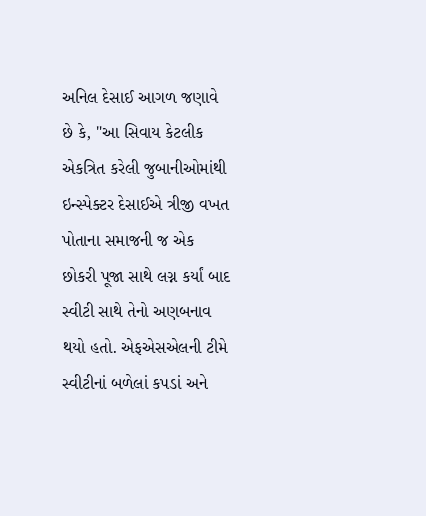અનિલ દેસાઈ આગળ જણાવે છે કે, "આ સિવાય કેટલીક એકત્રિત કરેલી જુબાનીઓમાંથી ઇન્સ્પેક્ટર દેસાઈએ ત્રીજી વખત પોતાના સમાજની જ એક છોકરી પૂજા સાથે લગ્ન કર્યાં બાદ સ્વીટી સાથે તેનો અણબનાવ થયો હતો. એફએસએલની ટીમે સ્વીટીનાં બળેલાં કપડાં અને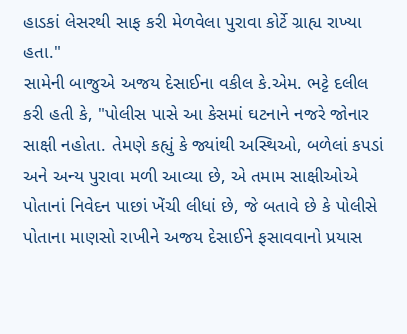હાડકાં લેસરથી સાફ કરી મેળવેલા પુરાવા કોર્ટે ગ્રાહ્ય રાખ્યા હતા."
સામેની બાજુએ અજય દેસાઈના વકીલ કે.એમ. ભટ્ટે દલીલ કરી હતી કે, "પોલીસ પાસે આ કેસમાં ઘટનાને નજરે જોનાર સાક્ષી નહોતા. તેમણે કહ્યું કે જ્યાંથી અસ્થિઓ, બળેલાં કપડાં અને અન્ય પુરાવા મળી આવ્યા છે, એ તમામ સાક્ષીઓએ પોતાનાં નિવેદન પાછાં ખેંચી લીધાં છે, જે બતાવે છે કે પોલીસે પોતાના માણસો રાખીને અજય દેસાઈને ફસાવવાનો પ્રયાસ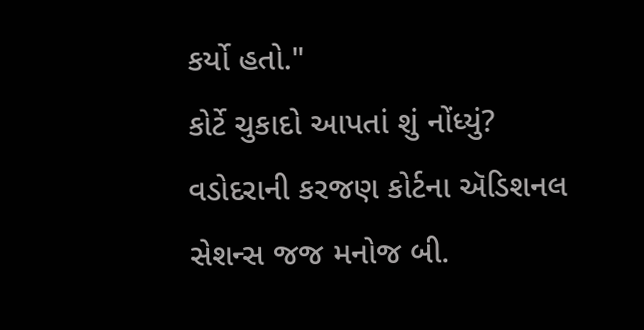કર્યો હતો."
કોર્ટે ચુકાદો આપતાં શું નોંધ્યું?
વડોદરાની કરજણ કોર્ટના ઍડિશનલ સેશન્સ જજ મનોજ બી.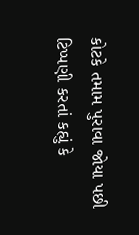કોટકે તમામ પુરાવા જોયા પછી ટિપ્પણી કરતાં કહ્યું કે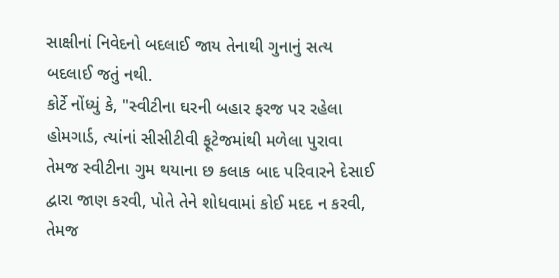સાક્ષીનાં નિવેદનો બદલાઈ જાય તેનાથી ગુનાનું સત્ય બદલાઈ જતું નથી.
કોર્ટે નોંધ્યું કે, "સ્વીટીના ઘરની બહાર ફરજ પર રહેલા હોમગાર્ડ, ત્યાંનાં સીસીટીવી ફૂટેજમાંથી મળેલા પુરાવા તેમજ સ્વીટીના ગુમ થયાના છ કલાક બાદ પરિવારને દેસાઈ દ્વારા જાણ કરવી, પોતે તેને શોધવામાં કોઈ મદદ ન કરવી, તેમજ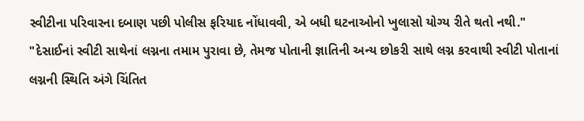સ્વીટીના પરિવારના દબાણ પછી પોલીસ ફરિયાદ નોંધાવવી, એ બધી ઘટનાઓનો ખુલાસો યોગ્ય રીતે થતો નથી."
"દેસાઈનાં સ્વીટી સાથેનાં લગ્નના તમામ પુરાવા છે, તેમજ પોતાની જ્ઞાતિની અન્ય છોકરી સાથે લગ્ન કરવાથી સ્વીટી પોતાનાં લગ્નની સ્થિતિ અંગે ચિંતિત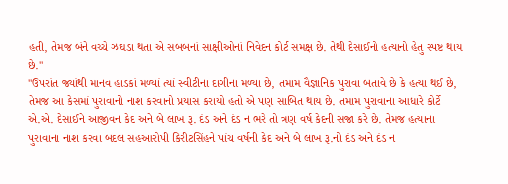હતી, તેમજ બંને વચ્ચે ઝઘડા થતા એ સબબનાં સાક્ષીઓનાં નિવેદન કોર્ટ સમક્ષ છે. તેથી દેસાઈનો હત્યાનો હેતુ સ્પષ્ટ થાય છે."
"ઉપરાંત જ્યાંથી માનવ હાડકાં મળ્યાં ત્યાં સ્વીટીના દાગીના મળ્યા છે, તમામ વૈજ્ઞાનિક પુરાવા બતાવે છે કે હત્યા થઈ છે, તેમજ આ કેસમાં પુરાવાનો નાશ કરવાનો પ્રયાસ કરાયો હતો એ પણ સાબિત થાય છે. તમામ પુરાવાના આધારે કોર્ટે એ.એ. દેસાઈને આજીવન કેદ અને બે લાખ રૂ. દંડ અને દંડ ન ભરે તો ત્રણ વર્ષ કેદની સજા કરે છે. તેમજ હત્યાના પુરાવાના નાશ કરવા બદલ સહઆરોપી કિરીટસિંહને પાંચ વર્ષની કેદ અને બે લાખ રૂ.નો દંડ અને દંડ ન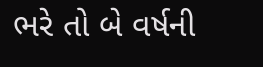ભરે તો બે વર્ષની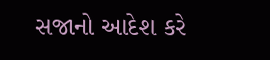સજાનો આદેશ કરે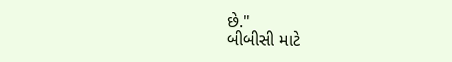છે."
બીબીસી માટે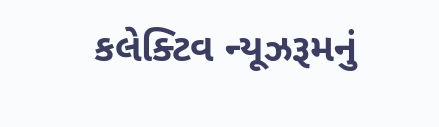કલેક્ટિવ ન્યૂઝરૂમનું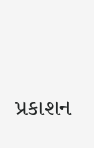પ્રકાશન